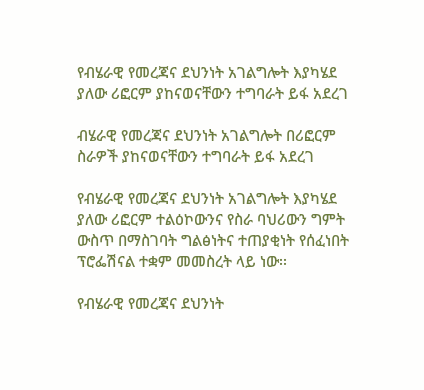የብሄራዊ የመረጃና ደህንነት አገልግሎት እያካሄደ ያለው ሪፎርም ያከናወናቸውን ተግባራት ይፋ አደረገ

ብሄራዊ የመረጃና ደህንነት አገልግሎት በሪፎርም ስራዎች ያከናወናቸውን ተግባራት ይፋ አደረገ

የብሄራዊ የመረጃና ደህንነት አገልግሎት እያካሄደ ያለው ሪፎርም ተልዕኮውንና የስራ ባህሪውን ግምት ውስጥ በማስገባት ግልፅነትና ተጠያቂነት የሰፈነበት ፕሮፌሽናል ተቋም መመስረት ላይ ነው፡፡

የብሄራዊ የመረጃና ደህንነት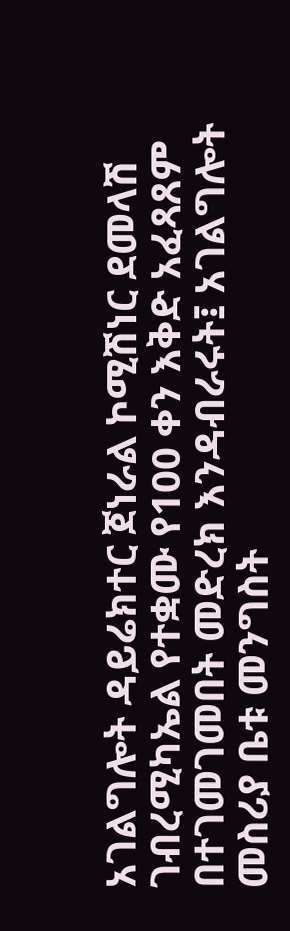አገልግሎት ዳይሬክተር ጀነራል ኮሚሽነር ደመላሽ ገብረሚካኤል የተቋሙ የ100 ቀን እቅድ አፈጻጸም በተገመገመበት መድረክ እንዳብራሩት፤ አገልግሎት መስሪያ ቤቱ መንግስት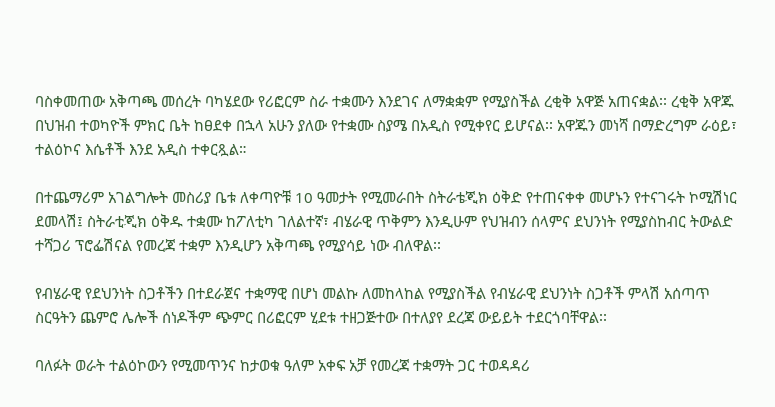ባስቀመጠው አቅጣጫ መሰረት ባካሄደው የሪፎርም ስራ ተቋሙን እንደገና ለማቋቋም የሚያስችል ረቂቅ አዋጅ አጠናቋል፡፡ ረቂቅ አዋጁ በህዝብ ተወካዮች ምክር ቤት ከፀደቀ በኋላ አሁን ያለው የተቋሙ ስያሜ በአዲስ የሚቀየር ይሆናል፡፡ አዋጁን መነሻ በማድረግም ራዕይ፣ ተልዕኮና እሴቶች እንደ አዲስ ተቀርጿል።

በተጨማሪም አገልግሎት መስሪያ ቤቱ ለቀጣዮቹ 10 ዓመታት የሚመራበት ስትራቴጂክ ዕቅድ የተጠናቀቀ መሆኑን የተናገሩት ኮሚሽነር ደመላሽ፤ ስትራቲጂክ ዕቅዱ ተቋሙ ከፖለቲካ ገለልተኛ፣ ብሄራዊ ጥቅምን እንዲሁም የህዝብን ሰላምና ደህንነት የሚያስከብር ትውልድ ተሻጋሪ ፕሮፌሽናል የመረጃ ተቋም እንዲሆን አቅጣጫ የሚያሳይ ነው ብለዋል፡፡

የብሄራዊ የደህንነት ስጋቶችን በተደራጀና ተቋማዊ በሆነ መልኩ ለመከላከል የሚያስችል የብሄራዊ ደህንነት ስጋቶች ምላሽ አሰጣጥ ስርዓትን ጨምሮ ሌሎች ሰነዶችም ጭምር በሪፎርም ሂደቱ ተዘጋጅተው በተለያየ ደረጃ ውይይት ተደርጎባቸዋል፡፡

ባለፉት ወራት ተልዕኮውን የሚመጥንና ከታወቁ ዓለም አቀፍ አቻ የመረጃ ተቋማት ጋር ተወዳዳሪ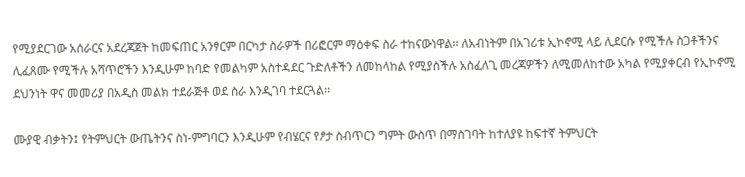የሚያደርገው አሰራርና አደረጃጀት ከመፍጠር አንፃርም በርካታ ስራዎች በሪፎርም ማዕቀፍ ስራ ተከናውነዋል፡፡ ለአብነትም በአገሪቱ ኢኮኖሚ ላይ ሊደርሱ የሚችሉ ስጋቶችንና ሊፈጸሙ የሚችሉ አሻጥሮችን እንዲሁም ከባድ የመልካም አስተዳደር ጉድለቶችን ለመከላከል የሚያስችሉ አስፈለጊ መረጃዎችን ለሚመለከተው አካል የሚያቀርብ የኢኮኖሚ ደህንነት ዋና መመሪያ በአዲስ መልክ ተደራጅቶ ወደ ስራ እንዲገባ ተደርጓል፡፡

ሙያዊ ብቃትን፤ የትምህርት ውጤትንና ስነ-ምግባርን እንዲሁም የብሄርና የፆታ ስብጥርን ግምት ውስጥ በማስገባት ከተለያዩ ከፍተኛ ትምህርት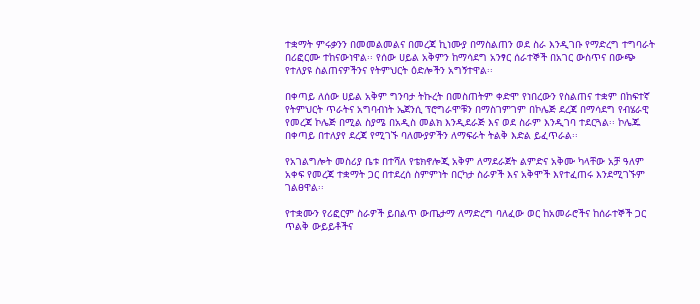ተቋማት ምሩቃንን በመመልመልና በመረጃ ኪነሙያ በማስልጠን ወደ ስራ እንዲገቡ የማድረግ ተግባራት በሪፎርሙ ተከናውነዋል፡፡ የሰው ሀይል አቅምን ከማሳደግ አንፃር ሰራተኞች በአገር ውስጥና በውጭ የተለያዩ ስልጠናዎችንና የትምህርት ዕድሎችን አግኝተዋል፡፡

በቀጣይ ለሰው ሀይል አቅም ግንባታ ትኩረት በመስጠትም ቀድሞ የነበረውን የስልጠና ተቋም በከፍተኛ የትምህርት ጥራትና አግባብነት ኤጀንሲ ፕሮግራሞቹን በማስገምገም በኮሌጅ ደረጃ በማሳደግ የብሄራዊ የመረጃ ኮሌጅ በሚል ስያሜ በአዲስ መልክ እንዲደራጅ እና ወደ ስራም እንዲገባ ተደርጓል፡፡ ኮሌጁ በቀጣይ በተለያየ ደረጃ የሚገኙ ባለሙያዎችን ለማፍራት ትልቅ እድል ይፈጥራል፡፡

የአገልግሎት መስሪያ ቤቱ በተሻለ የቴክኖሎጂ አቅም ለማደራጀት ልምድና አቅሙ ካላቸው አቻ ዓለም አቀፍ የመረጃ ተቋማት ጋር በተደረሰ ስምምነት በርካታ ስራዎች እና አቅሞች እየተፈጠሩ እንደሚገኙም ገልፀዋል፡፡

የተቋሙን የሪፎርም ስራዎች ይበልጥ ውጤታማ ለማድረግ ባለፈው ወር ከአመራሮችና ከሰራተኞች ጋር ጥልቅ ውይይቶችና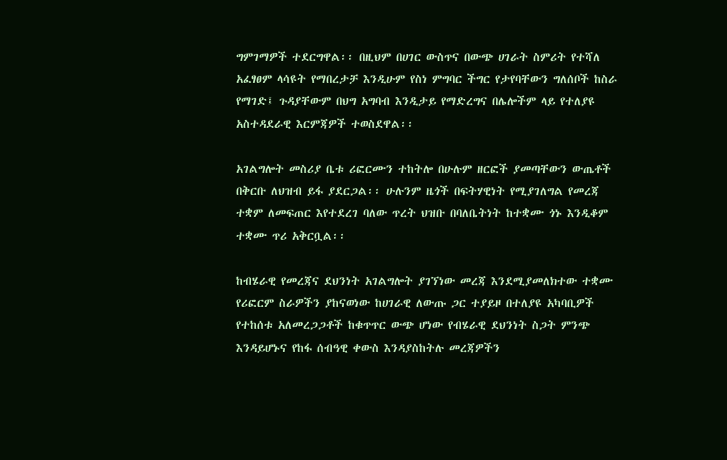ግምገማዎች ተደርግዋል፡፡ በዚህም በሀገር ውስጥና በውጭ ሀገራት ስምሪት የተሻለ አፈፃፀም ላሳዩት የማበረታቻ እንዲሁም የስነ ምግባር ችግር የታየባቸውን ግለሰቦች ከስራ የማገድ፤ ጉዳያቸውም በህግ አግባብ እንዲታይ የማድረግና በሌሎችም ላይ የተለያዩ አስተዳደራዊ እርምጃዎች ተወስደዋል፡፡

አገልግሎት መስሪያ ቤቱ ሪፎርሙን ተከትሎ በሁሉም ዘርፎች ያመጣቸውን ውጤቶች በቅርቡ ለህዝብ ይፋ ያደርጋል፡፡ ሁሉንም ዜጎች በፍትሃዊነት የሚያገለግል የመረጃ ተቋም ለመፍጠር እየተደረገ ባለው ጥረት ህዝቡ በባለቤትነት ከተቋሙ ጎኑ እንዲቆም ተቋሙ ጥሪ አቅርቧል፡፡

ከብሄራዊ የመረጃና ደህንነት አገልግሎት ያገኘነው መረጃ እንደሚያመለክተው ተቋሙ የሪፎርም ስራዎችን ያከናወነው ከሀገራዊ ለውጡ ጋር ተያይዞ በተለያዩ አካባቢዎች የተከሰቱ አለመረጋጋቶች ከቁጥጥር ውጭ ሆነው የብሄራዊ ደህንነት ስጋት ምንጭ እንዳይሆኑና የከፋ ሰብዓዊ ቀውስ እንዳያስከትሉ መረጃዎችን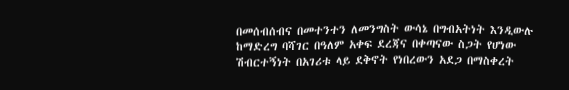በመሰብሰብና በመተንተን ለመንግስት ውሳኔ በግብአትነት እንዲውሉ ከማድረግ ባሻገር በዓለም አቀፍ ደረጃና በቀጣናው ስጋት የሆነው ሽብርተኝነት በአገሪቱ ላይ ደቅኖት የነበረውን አደጋ በማስቀረት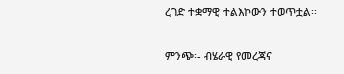ረገድ ተቋማዊ ተልእኮውን ተወጥቷል፡፡

ምንጭ፡- ብሄራዊ የመረጃና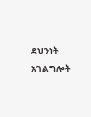ደህንነት አገልግሎት